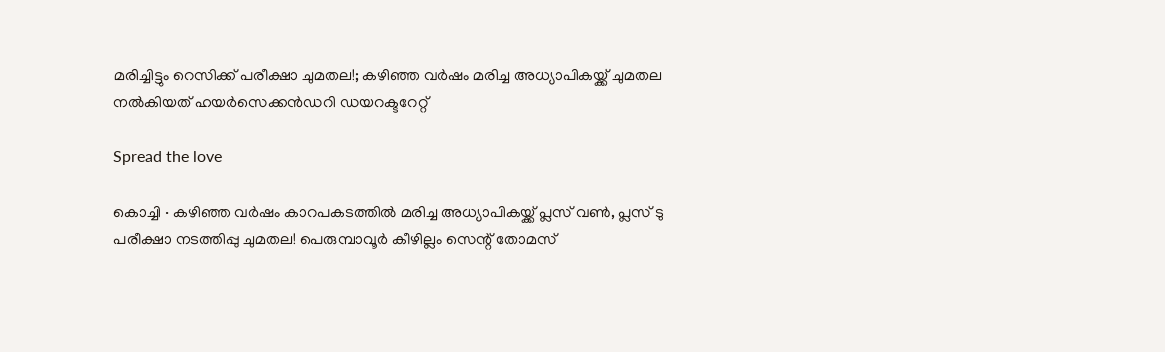മരിച്ചിട്ടും റെസിക്ക് പരീക്ഷാ ചുമതല!; കഴിഞ്ഞ വർഷം മരിച്ച അധ്യാപികയ്ക്ക് ചുമതല നൽകിയത് ഹയർസെക്കൻഡറി ഡയറക്ടറേറ്റ്

Spread the love

കൊച്ചി ∙ കഴിഞ്ഞ വർഷം കാറപകടത്തിൽ മരിച്ച അധ്യാപികയ്ക്ക് പ്ലസ് വൺ, പ്ലസ് ടു പരീക്ഷാ നടത്തിപ്പു ചുമതല! പെരുമ്പാവൂർ കീഴില്ലം സെന്റ് തോമസ്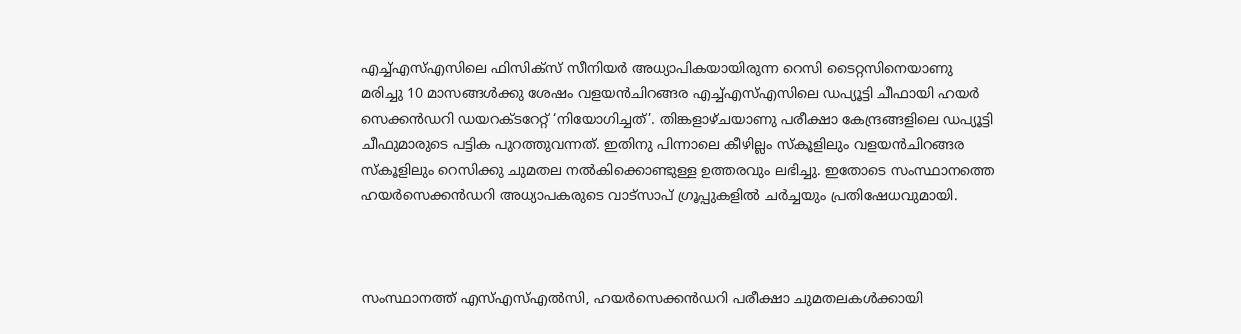എച്ച്എസ്എസിലെ ഫിസിക്സ് സീനിയർ അധ്യാപികയായിരുന്ന റെസി ടൈറ്റസിനെയാണു മരിച്ചു 10 മാസങ്ങൾക്കു ശേഷം വളയൻചിറങ്ങര എച്ച്എസ്എസിലെ ഡപ്യൂട്ടി ചീഫായി ഹയർ സെക്കൻഡറി ഡയറക്ടറേറ്റ് ‘നിയോഗിച്ചത്’. തിങ്കളാഴ്ചയാണു പരീക്ഷാ കേന്ദ്രങ്ങളിലെ ഡപ്യൂട്ടി ചീഫുമാരുടെ പട്ടിക പുറത്തുവന്നത്. ഇതിനു പിന്നാലെ കീഴില്ലം സ്കൂളിലും വളയൻചിറങ്ങര സ്കൂളിലും റെസിക്കു ചുമതല നൽകിക്കൊണ്ടുള്ള ഉത്തരവും ലഭിച്ചു. ഇതോടെ സംസ്ഥാനത്തെ ഹയർസെക്കൻഡറി അധ്യാപകരുടെ വാട്സാപ് ഗ്രൂപ്പുകളിൽ ചർച്ചയും പ്രതിഷേധവുമായി.



സംസ്ഥാനത്ത് എസ്എസ്എൽസി, ഹയർസെക്കൻഡറി പരീക്ഷാ ചുമതലകൾക്കായി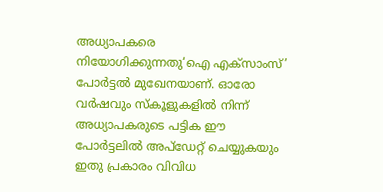അധ്യാപകരെ നിയോഗിക്കുന്നതു‘ഐ എക്സാംസ്’ പോർട്ടൽ മുഖേനയാണ്. ഓരോ വർഷവും സ്കൂളുകളിൽ നിന്ന് അധ്യാപകരുടെ പട്ടിക ഈ പോർട്ടലിൽ അപ്ഡേറ്റ് ചെയ്യുകയും ഇതു പ്രകാരം വിവിധ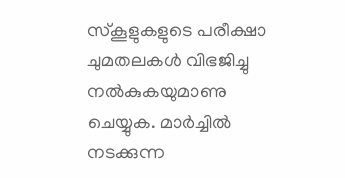സ്കൂളുകളുടെ പരീക്ഷാ ചുമതലകൾ വിഭജിച്ചു നൽകുകയുമാണു ചെയ്യുക. മാർച്ചിൽ നടക്കുന്ന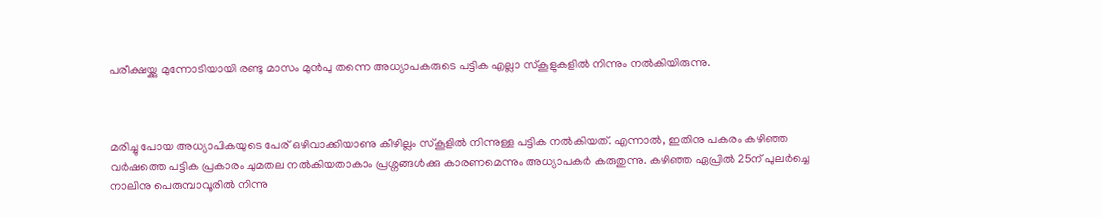പരീക്ഷയ്ക്കു മുന്നോടിയായി രണ്ടു മാസം മുൻപു തന്നെ അധ്യാപകരുടെ പട്ടിക എല്ലാ സ്കൂളുകളിൽ നിന്നും നൽകിയിരുന്നു.



മരിച്ചു പോയ അധ്യാപികയുടെ പേര് ഒഴിവാക്കിയാണു കീഴില്ലം സ്കൂളിൽ നിന്നുള്ള പട്ടിക നൽകിയത്. എന്നാൽ, ഇതിനു പകരം കഴിഞ്ഞ വർഷത്തെ പട്ടിക പ്രകാരം ചുമതല നൽകിയതാകാം പ്രശ്നങ്ങൾക്കു കാരണമെന്നും അധ്യാപകർ കരുതുന്നു. കഴിഞ്ഞ ഏപ്രിൽ 25ന് പുലർച്ചെ നാലിനു പെരുമ്പാവൂരിൽ നിന്നു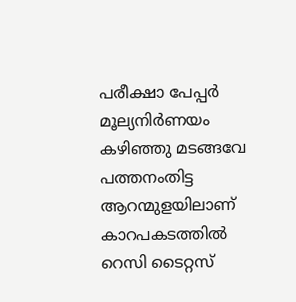പരീക്ഷാ പേപ്പർ മൂല്യനിർണയം കഴിഞ്ഞു മടങ്ങവേ പത്തനംതിട്ട ആറന്മുളയിലാണ് കാറപകടത്തിൽ റെസി ടൈറ്റസ്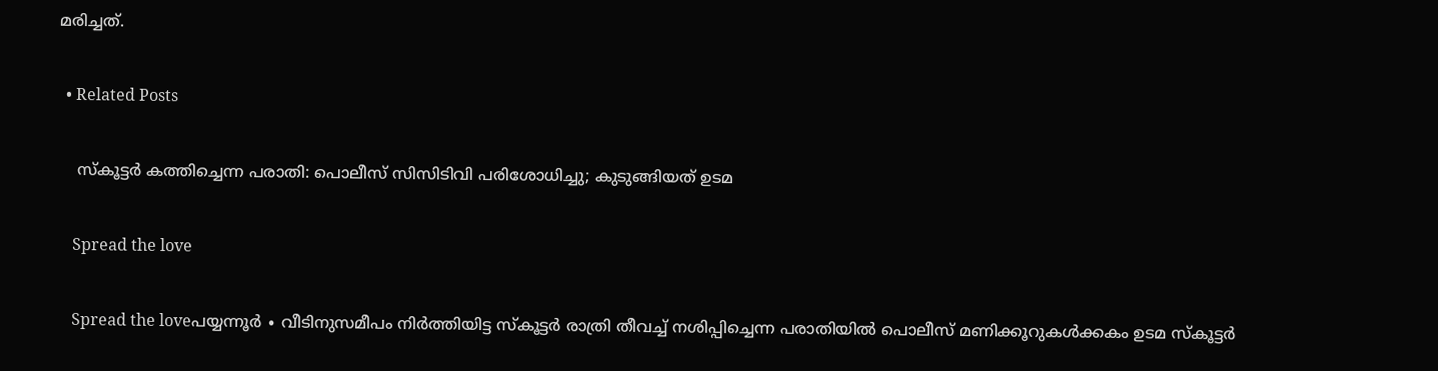മരിച്ചത്.

  • Related Posts

    സ്കൂട്ടർ കത്തിച്ചെന്ന പരാതി: പൊലീസ് സിസിടിവി പരിശോധിച്ചു; കുടുങ്ങിയത് ഉടമ

    Spread the love

    Spread the loveപയ്യന്നൂർ ∙ വീടിനുസമീപം നിർത്തിയിട്ട സ്കൂട്ടർ രാത്രി തീവച്ച് നശിപ്പിച്ചെന്ന പരാതിയിൽ പൊലീസ് മണിക്കൂറുകൾക്കകം ഉടമ സ്കൂട്ടർ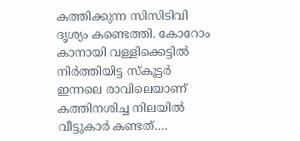കത്തിക്കുന്ന സിസിടിവി ദൃശ്യം കണ്ടെത്തി. കോറോം കാനായി വള്ളിക്കെട്ടിൽ നിർത്തിയിട്ട സ്കൂട്ടർ ഇന്നലെ രാവിലെയാണ് കത്തിനശിച്ച നിലയിൽ വീട്ടുകാർ കണ്ടത്.…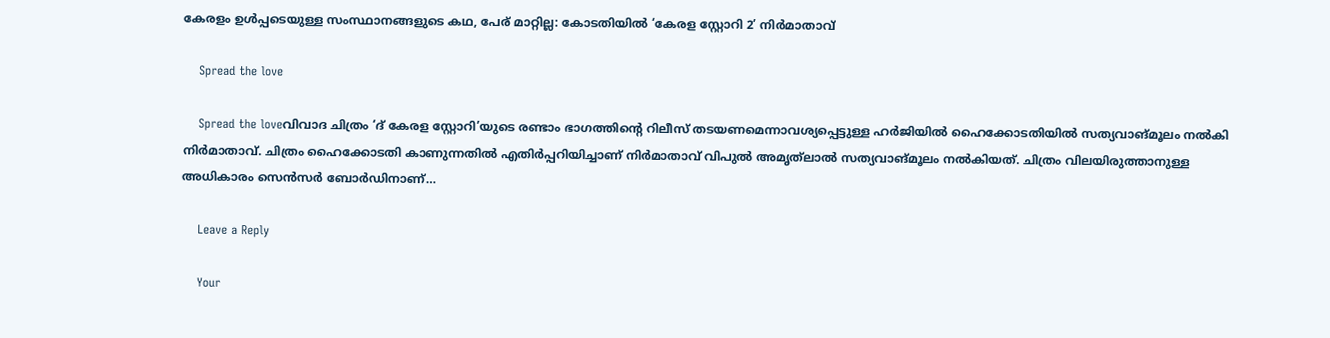കേരളം ഉൾപ്പടെയുള്ള സംസ്ഥാനങ്ങളുടെ കഥ, പേര് മാറ്റില്ല: കോടതിയിൽ ‘കേരള സ്റ്റോറി 2’ നിർമാതാവ്

    Spread the love

    Spread the loveവിവാദ ചിത്രം ‘ദ് കേരള സ്റ്റോറി’യുടെ രണ്ടാം ഭാഗത്തിന്റെ റിലീസ് തടയണമെന്നാവശ്യപ്പെട്ടുള്ള ഹർജിയിൽ ഹൈക്കോടതിയിൽ സത്യവാങ്മൂലം നൽകി നിർമാതാവ്. ചിത്രം ഹൈക്കോടതി കാണുന്നതിൽ എതിർപ്പറിയിച്ചാണ് നിർമാതാവ് വിപുൽ അമൃത്‌ലാൽ സത്യവാങ്മൂലം നൽകിയത്. ചിത്രം വിലയിരുത്താനുള്ള അധികാരം സെൻസർ ബോർഡിനാണ്…

    Leave a Reply

    Your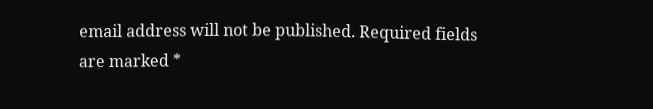email address will not be published. Required fields are marked *